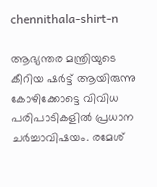chennithala-shirt-n

ആഭ്യന്തര മന്ത്രിയുടെ കീറിയ ഷര്‍ട്ട് ആയിരുന്നു കോഴിക്കോട്ടെ വിവിധ പരിപാടികളില്‍ പ്രധാന ചര്‍ച്ചാവിഷയം. രമേശ്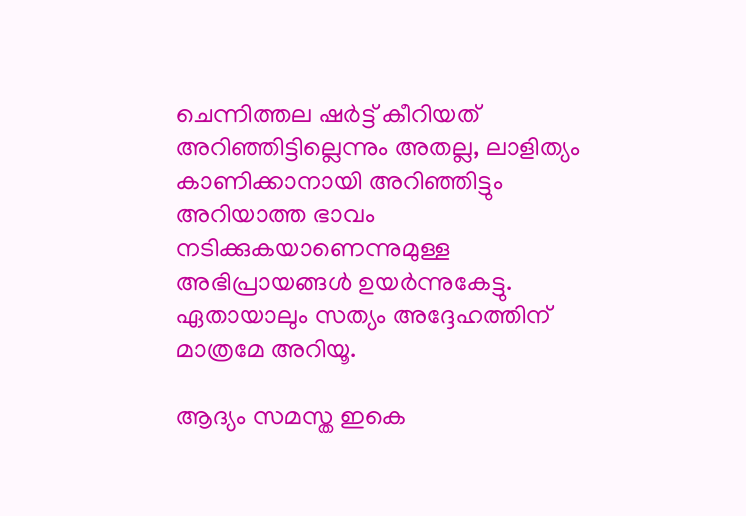ചെന്നിത്തല ഷര്‍ട്ട് കീറിയത് അറിഞ്ഞിട്ടില്ലെന്നും അതല്ല, ലാളിത്യം കാണിക്കാനായി അറിഞ്ഞിട്ടും അറിയാത്ത ഭാവം നടിക്കുകയാണെന്നുമുള്ള അഭിപ്രായങ്ങള്‍ ഉയര്‍ന്നുകേട്ടു. ഏതായാലും സത്യം അദ്ദേഹത്തിന് മാത്രമേ അറിയൂ.

ആദ്യം സമസ്ത ഇകെ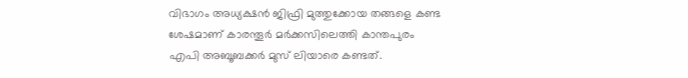വിഭാഗം അധ്യക്ഷന്‍ ജിഫ്രി മുത്തുക്കോയ തങ്ങളെ കണ്ട ശേഷമാണ് കാരന്തൂര്‍ മര്‍ക്കസിലെത്തി കാന്തപുരം എപി അബൂബക്കര്‍ മുസ് ലിയാരെ കണ്ടത്.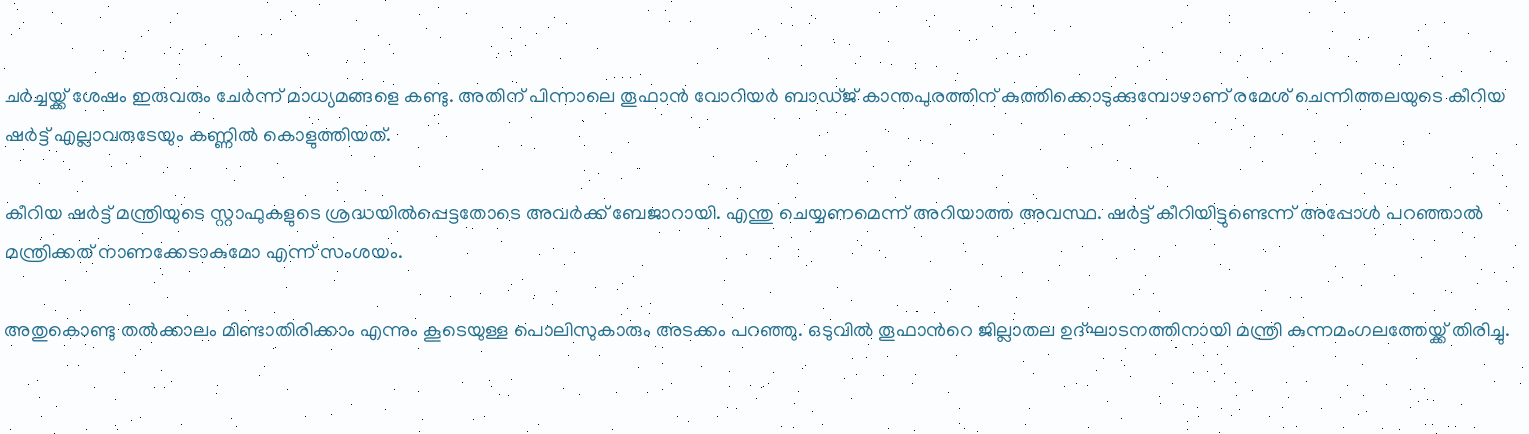ചര്‍ച്ചയ്ക്ക് ശേഷം ഇരുവരും ചേര്‍ന്ന് മാധ്യമങ്ങളെ കണ്ടു. അതിന് പിന്നാലെ തൂഫാന്‍ വോറിയര്‍ ബാഡ്ജ് കാന്തപുരത്തിന് കുത്തിക്കൊടുക്കുമ്പോഴാണ് രമേശ് ചെന്നിത്തലയുടെ കീറിയ ഷര്‍ട്ട് എല്ലാവരുടേയും കണ്ണില്‍ കൊളുത്തിയത്.

കീറിയ ഷര്‍ട്ട് മന്ത്രിയുടെ സ്റ്റാഫുകളുടെ ശ്രദ്ധയില്‍പ്പെട്ടതോടെ അവര്‍ക്ക് ബേജാറായി. എന്തു ചെയ്യണമെന്ന് അറിയാത്ത അവസ്ഥ. ഷര്‍ട്ട് കീറിയിട്ടുണ്ടെന്ന് അപ്പോള്‍ പറഞ്ഞാല്‍ മന്ത്രിക്കത് നാണക്കേടാകുമോ എന്ന് സംശയം.

അതുകൊണ്ടു തല്‍ക്കാലം മിണ്ടാതിരിക്കാം എന്നും കൂടെയുള്ള പൊലിസുകാരും അടക്കം പറഞ്ഞു. ഒടുവില്‍ തൂഫാന്‍റെ ജില്ലാതല ഉദ്ഘാടനത്തിനായി മന്ത്രി കുന്നമംഗലത്തേയ്ക്ക് തിരിച്ചു.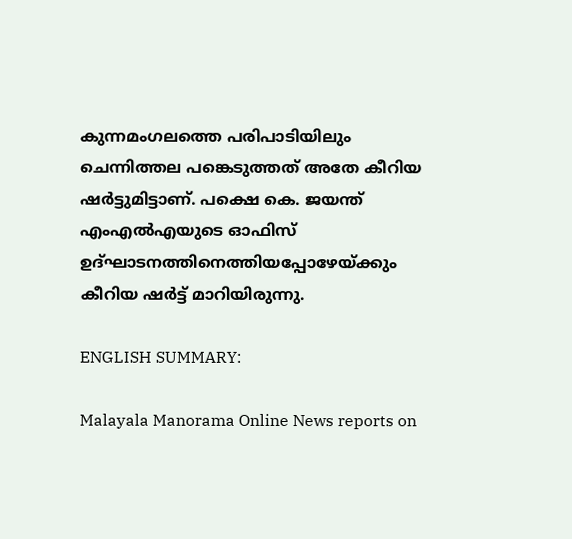കുന്നമംഗലത്തെ പരിപാടിയിലും ചെന്നിത്തല പങ്കെടുത്തത് അതേ കീറിയ ഷര്‍ട്ടുമിട്ടാണ്. പക്ഷെ കെ. ജയന്ത് എംഎല്‍എയുടെ ഓഫിസ് ഉദ്ഘാടനത്തിനെത്തിയപ്പോഴേയ്ക്കും കീറിയ ഷര്‍ട്ട് മാറിയിരുന്നു.

ENGLISH SUMMARY:

Malayala Manorama Online News reports on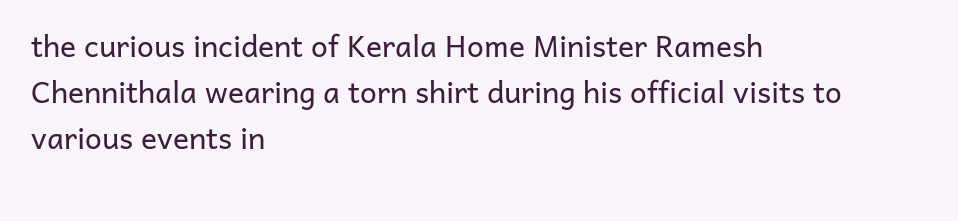the curious incident of Kerala Home Minister Ramesh Chennithala wearing a torn shirt during his official visits to various events in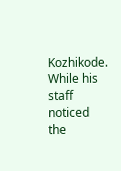Kozhikode. While his staff noticed the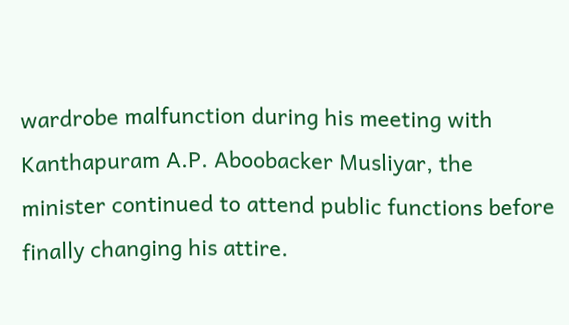wardrobe malfunction during his meeting with Kanthapuram A.P. Aboobacker Musliyar, the minister continued to attend public functions before finally changing his attire.